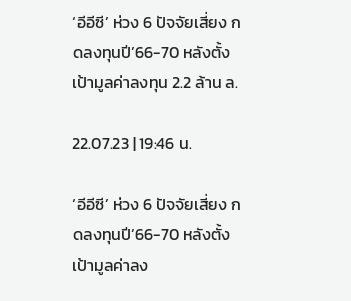‘อีอีซี’ ห่วง 6 ปัจจัยเสี่ยง กดลงทุนปี’66-70 หลังตั้งเป้ามูลค่าลงทุน 2.2 ล้าน ล.

22.07.23 | 19:46 น.

‘อีอีซี’ ห่วง 6 ปัจจัยเสี่ยง กดลงทุนปี’66-70 หลังตั้งเป้ามูลค่าลง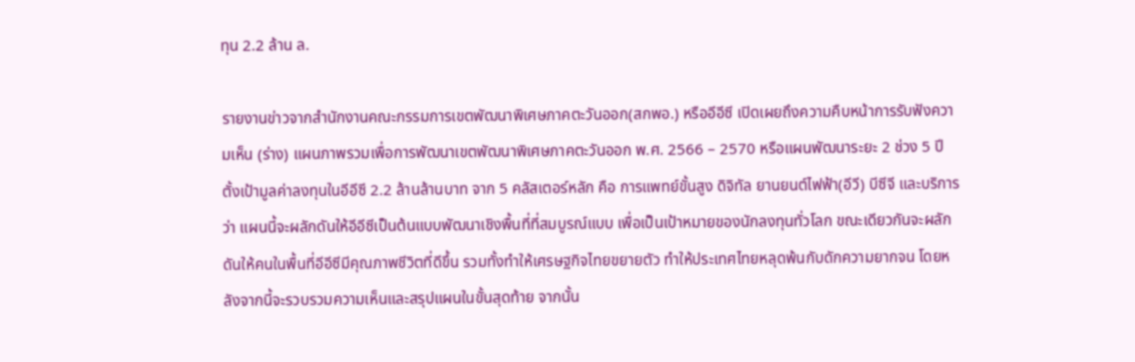ทุน 2.2 ล้าน ล.

รายงานข่าวจากสำนักงานคณะกรรมการเขตพัฒนาพิเศษภาคตะวันออก(สกพอ.) หรืออีอีซี เปิดเผยถึงความคืบหน้าการรับฟังความเห็น (ร่าง) แผนภาพรวมเพื่อการพัฒนาเขตพัฒนาพิเศษภาคตะวันออก พ.ศ. 2566 – 2570 หรือแผนพัฒนาระยะ 2 ช่วง 5 ปี ตั้งเป้ามูลค่าลงทุนในอีอีซี 2.2 ล้านล้านบาท จาก 5 คลัสเตอร์หลัก คือ การแพทย์ขั้นสูง ดิจิทัล ยานยนต์ไฟฟ้า(อีวี) บีซีจี และบริการ ว่า แผนนี้จะผลักดันให้อีอีซีเป็นต้นแบบพัฒนาเชิงพื้นที่ที่สมบูรณ์แบบ เพื่อเป็นเป้าหมายของนักลงทุนทั่วโลก ขณะเดียวกันจะผลักดันให้คนในพื้นที่อีอีซีมีคุณภาพชีวิตที่ดีขึ้น รวมทั้งทำให้เศรษฐกิจไทยขยายตัว ทำให้ประเทศไทยหลุดพ้นกับดักความยากจน โดยหลังจากนี้จะรวบรวมความเห็นและสรุปแผนในขั้นสุดท้าย จากนั้น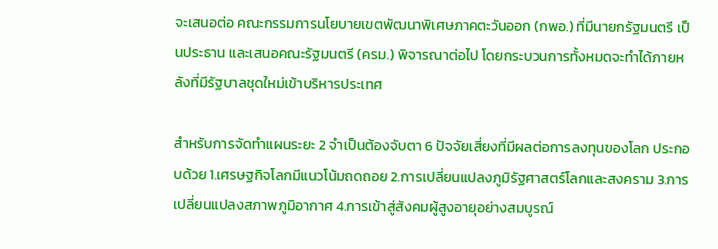จะเสนอต่อ คณะกรรมการนโยบายเขตพัฒนาพิเศษภาคตะวันออก (กพอ.) ที่มีนายกรัฐมนตรี เป็นประธาน และเสนอคณะรัฐมนตรี (ครม.) พิจารณาต่อไป โดยกระบวนการทั้งหมดจะทำได้ภายหลังที่มีรัฐบาลชุดใหม่เข้าบริหารประเทศ

สำหรับการจัดทำแผนระยะ 2 จำเป็นต้องจับตา 6 ปัจจัยเสี่ยงที่มีผลต่อการลงทุนของโลก ประกอบด้วย 1.เศรษฐกิจโลกมีแนวโน้มถดถอย 2.การเปลี่ยนแปลงภูมิรัฐศาสตร์โลกและสงคราม 3.การเปลี่ยนแปลงสภาพภูมิอากาศ 4.การเข้าสู่สังคมผู้สูงอายุอย่างสมบูรณ์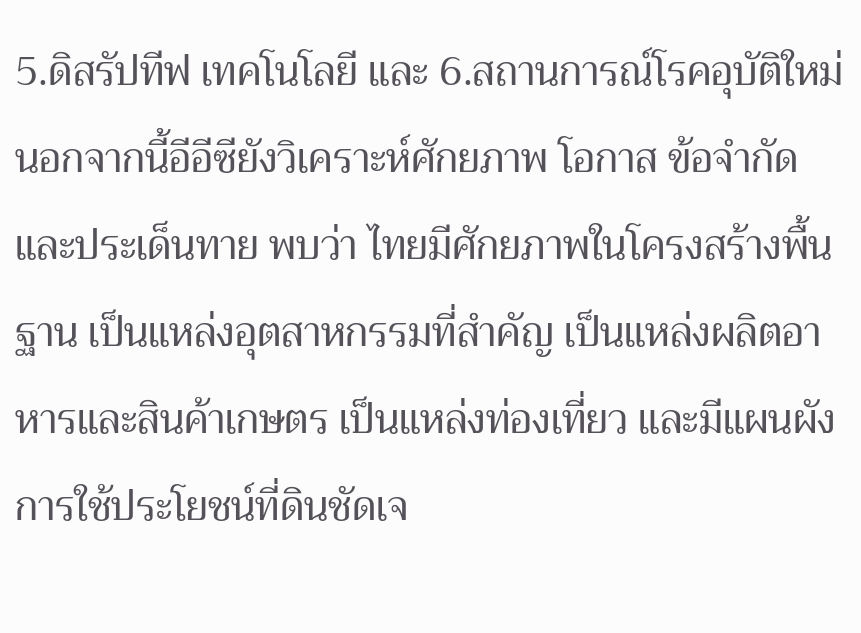5.ดิสรัปทีฟ เทคโนโลยี และ 6.สถานการณ์โรคอุบัติใหม่ นอกจากนี้อีอีซียังวิเคราะห์ศักยภาพ โอกาส ข้อจำกัด และประเด็นทาย พบว่า ไทยมีศักยภาพในโครงสร้างพื้นฐาน เป็นแหล่งอุตสาหกรรมที่สำคัญ เป็นแหล่งผลิตอาหารและสินค้าเกษตร เป็นแหล่งท่องเที่ยว และมีแผนผังการใช้ประโยชน์ที่ดินชัดเจ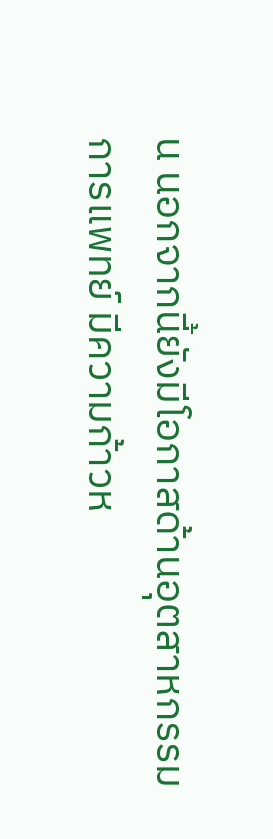น นอกจากนี้ยังมีโอกาสด้านอุตสาหกรรมการแพทย์ มีความก้าวห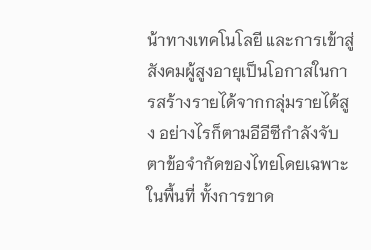น้าทางเทคโนโลยี และการเข้าสู่สังคมผู้สูงอายุเป็นโอกาสในการสร้างรายได้จากกลุ่มรายได้สูง อย่างไรก็ตามอีอีซีกำลังจับตาข้อจำกัดของไทยโดยเฉพาะในพื้นที่ ทั้งการขาด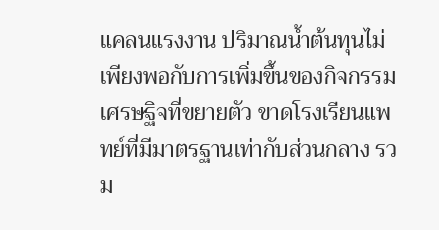แคลนแรงงาน ปริมาณน้ำต้นทุนไม่เพียงพอกับการเพิ่มขึ้นของกิจกรรมเศรษฐิจที่ขยายตัว ขาดโรงเรียนแพทย์ที่มีมาตรฐานเท่ากับส่วนกลาง รวม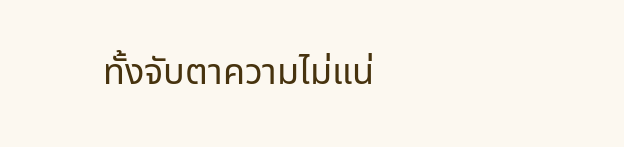ทั้งจับตาความไม่แน่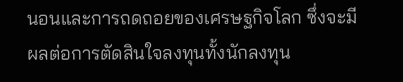นอนและการถดถอยของเศรษฐกิจโลก ซึ่งจะมีผลต่อการตัดสินใจลงทุนทั้งนักลงทุน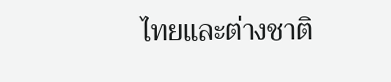ไทยและต่างชาติ